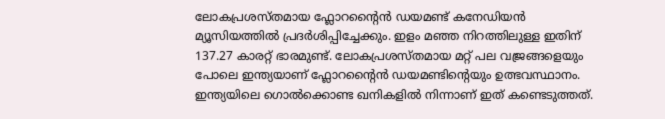ലോകപ്രശസ്തമായ ഫ്ലോറൻ്റൈൻ ഡയമണ്ട് കനേഡിയൻ മ്യൂസിയത്തിൽ പ്രദർശിപ്പിച്ചേക്കും. ഇളം മഞ്ഞ നിറത്തിലുള്ള ഇതിന് 137.27 കാരറ്റ് ഭാരമുണ്ട്. ലോകപ്രശസ്തമായ മറ്റ് പല വജ്രങ്ങളെയും പോലെ ഇന്ത്യയാണ് ഫ്ലോറൻ്റൈൻ ഡയമണ്ടിൻ്റെയും ഉത്ഭവസ്ഥാനം. ഇന്ത്യയിലെ ഗൊൽക്കൊണ്ട ഖനികളിൽ നിന്നാണ് ഇത് കണ്ടെടുത്തത്.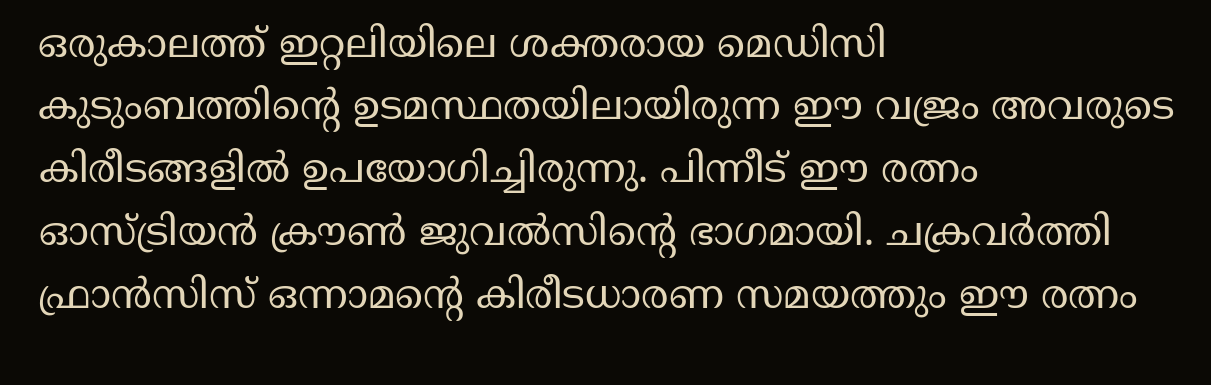ഒരുകാലത്ത് ഇറ്റലിയിലെ ശക്തരായ മെഡിസി കുടുംബത്തിൻ്റെ ഉടമസ്ഥതയിലായിരുന്ന ഈ വജ്രം അവരുടെ കിരീടങ്ങളിൽ ഉപയോഗിച്ചിരുന്നു. പിന്നീട് ഈ രത്നം ഓസ്ട്രിയൻ ക്രൗൺ ജുവൽസിൻ്റെ ഭാഗമായി. ചക്രവർത്തി ഫ്രാൻസിസ് ഒന്നാമൻ്റെ കിരീടധാരണ സമയത്തും ഈ രത്നം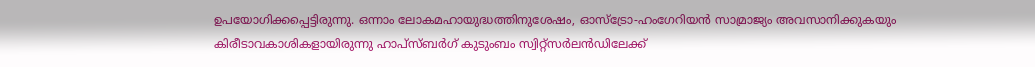ഉപയോഗിക്കപ്പെട്ടിരുന്നു. ഒന്നാം ലോകമഹായുദ്ധത്തിനുശേഷം, ഓസ്ട്രോ-ഹംഗേറിയൻ സാമ്രാജ്യം അവസാനിക്കുകയും കിരീടാവകാശികളായിരുന്നു ഹാപ്സ്ബർഗ് കുടുംബം സ്വിറ്റ്സർലൻഡിലേക്ക്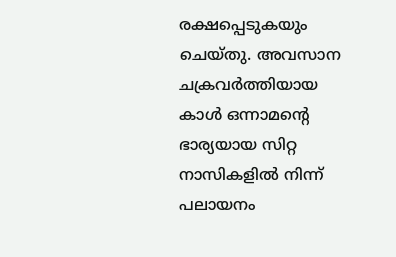രക്ഷപ്പെടുകയും ചെയ്തു. അവസാന ചക്രവർത്തിയായ കാൾ ഒന്നാമൻ്റെ ഭാര്യയായ സിറ്റ നാസികളിൽ നിന്ന് പലായനം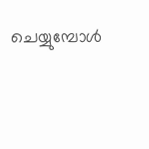ചെയ്യുമ്പോൾ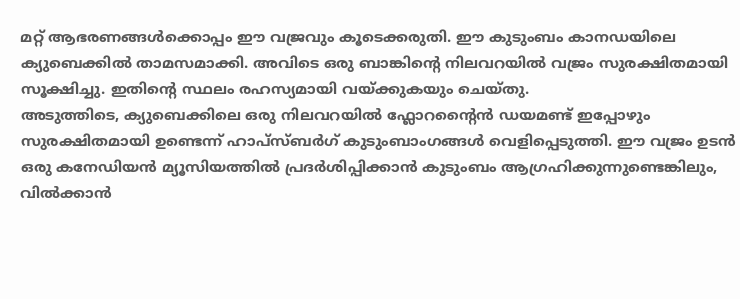മറ്റ് ആഭരണങ്ങൾക്കൊപ്പം ഈ വജ്രവും കൂടെക്കരുതി. ഈ കുടുംബം കാനഡയിലെ ക്യുബെക്കിൽ താമസമാക്കി. അവിടെ ഒരു ബാങ്കിൻ്റെ നിലവറയിൽ വജ്രം സുരക്ഷിതമായി സൂക്ഷിച്ചു. ഇതിൻ്റെ സ്ഥലം രഹസ്യമായി വയ്ക്കുകയും ചെയ്തു.
അടുത്തിടെ, ക്യുബെക്കിലെ ഒരു നിലവറയിൽ ഫ്ലോറൻ്റൈൻ ഡയമണ്ട് ഇപ്പോഴും സുരക്ഷിതമായി ഉണ്ടെന്ന് ഹാപ്സ്ബർഗ് കുടുംബാംഗങ്ങൾ വെളിപ്പെടുത്തി. ഈ വജ്രം ഉടൻ ഒരു കനേഡിയൻ മ്യൂസിയത്തിൽ പ്രദർശിപ്പിക്കാൻ കുടുംബം ആഗ്രഹിക്കുന്നുണ്ടെങ്കിലും, വിൽക്കാൻ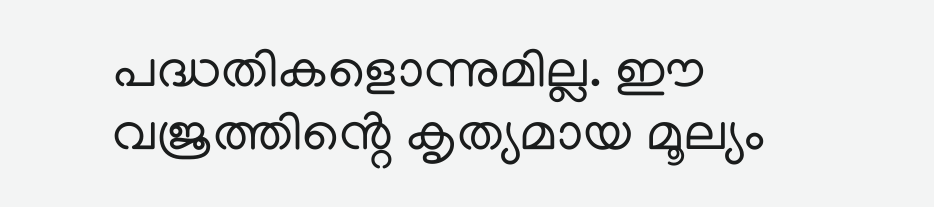പദ്ധതികളൊന്നുമില്ല. ഈ വജ്രത്തിൻ്റെ കൃത്യമായ മൂല്യം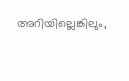അറിയില്ലെങ്കിലും,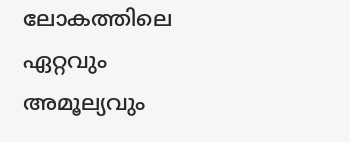ലോകത്തിലെ ഏറ്റവും അമൂല്യവും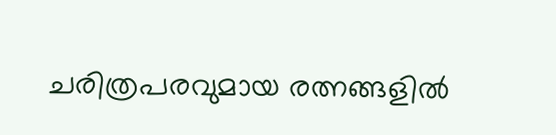ചരിത്രപരവുമായ രത്നങ്ങളിൽ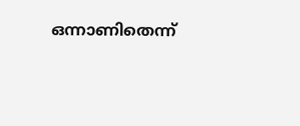ഒന്നാണിതെന്ന്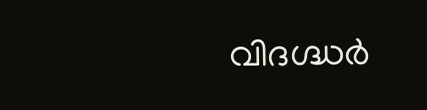വിദഗ്ദ്ധർ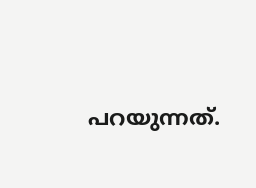പറയുന്നത്.